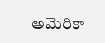అమెరికా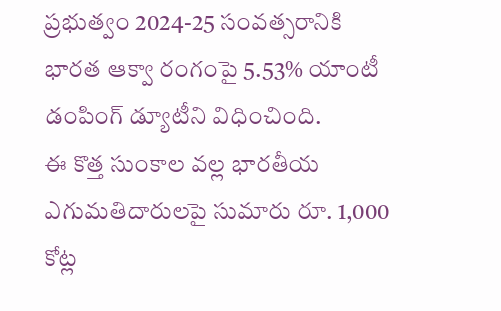ప్రభుత్వం 2024-25 సంవత్సరానికి భారత ఆక్వా రంగంపై 5.53% యాంటీ డంపింగ్ డ్యూటీని విధించింది.
ఈ కొత్త సుంకాల వల్ల భారతీయ ఎగుమతిదారులపై సుమారు రూ. 1,000 కోట్ల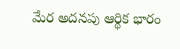మేర అదనపు ఆర్థిక భారం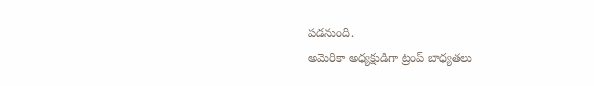పడనుంది.
అమెరికా అధ్యక్షుడిగా ట్రంప్ బాధ్యతలు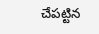చేపట్టిన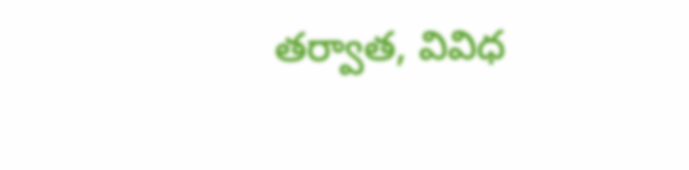తర్వాత, వివిధ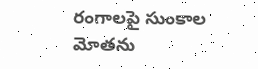రంగాలపై సుంకాల మోతను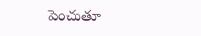పెంచుతూ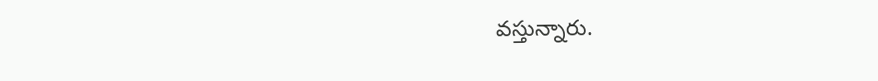వస్తున్నారు.